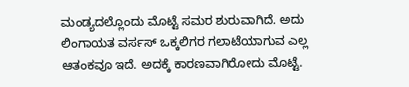ಮಂಡ್ಯದಲ್ಲೊಂದು ಮೊಟ್ಟೆ ಸಮರ ಶುರುವಾಗಿದೆ. ಅದು ಲಿಂಗಾಯತ ವರ್ಸಸ್ ಒಕ್ಕಲಿಗರ ಗಲಾಟೆಯಾಗುವ ಎಲ್ಲ ಆತಂಕವೂ ಇದೆ. ಅದಕ್ಕೆ ಕಾರಣವಾಗಿರೋದು ಮೊಟ್ಟೆ.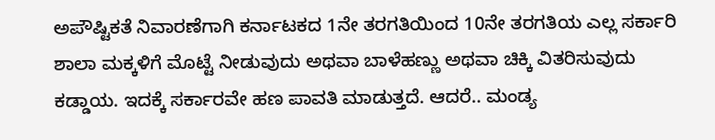ಅಪೌಷ್ಟಿಕತೆ ನಿವಾರಣೆಗಾಗಿ ಕರ್ನಾಟಕದ 1ನೇ ತರಗತಿಯಿಂದ 10ನೇ ತರಗತಿಯ ಎಲ್ಲ ಸರ್ಕಾರಿ ಶಾಲಾ ಮಕ್ಕಳಿಗೆ ಮೊಟ್ಟೆ ನೀಡುವುದು ಅಥವಾ ಬಾಳೆಹಣ್ಣು ಅಥವಾ ಚಿಕ್ಕಿ ವಿತರಿಸುವುದು ಕಡ್ಡಾಯ. ಇದಕ್ಕೆ ಸರ್ಕಾರವೇ ಹಣ ಪಾವತಿ ಮಾಡುತ್ತದೆ. ಆದರೆ.. ಮಂಡ್ಯ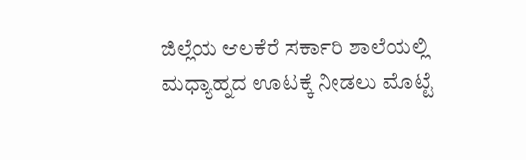ಜಿಲ್ಲೆಯ ಆಲಕೆರೆ ಸರ್ಕಾರಿ ಶಾಲೆಯಲ್ಲಿ ಮಧ್ಯಾಹ್ನದ ಊಟಕ್ಕೆ ನೀಡಲು ಮೊಟ್ಟೆ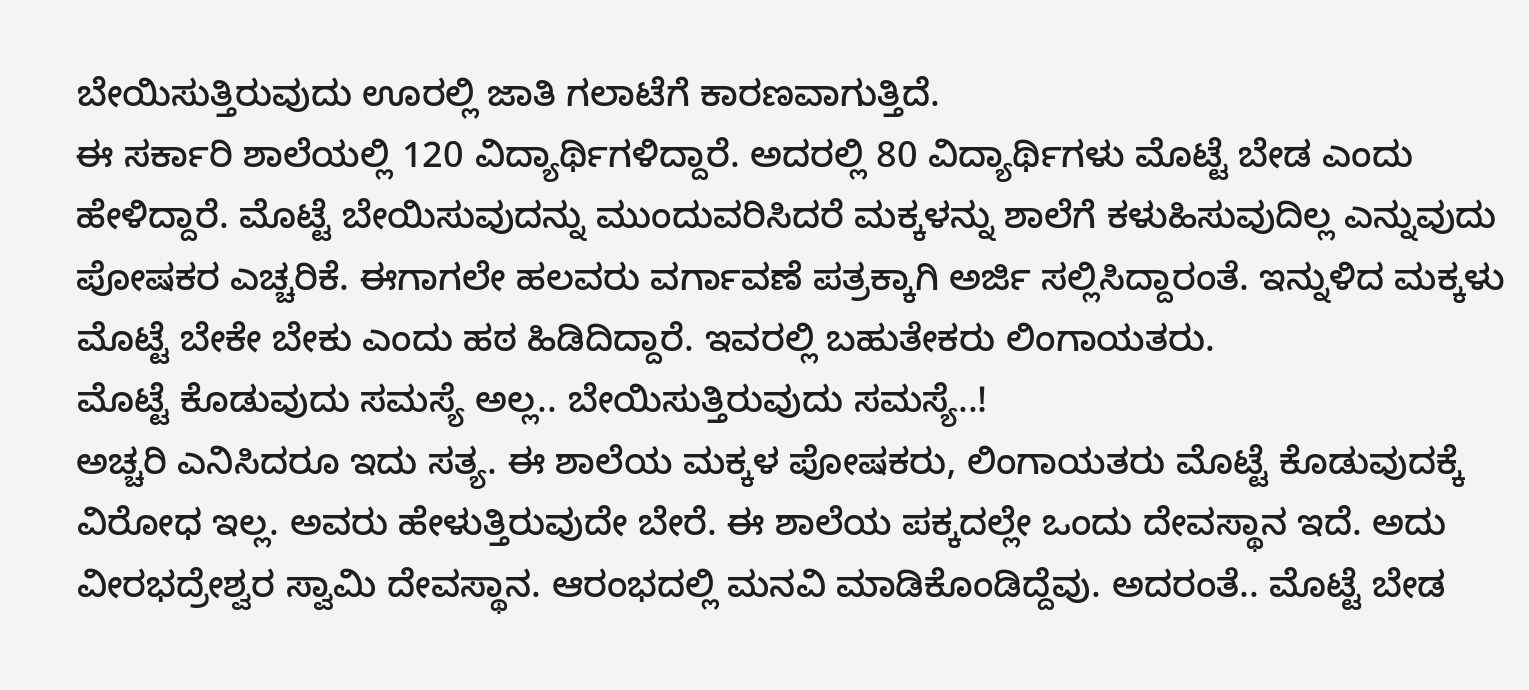ಬೇಯಿಸುತ್ತಿರುವುದು ಊರಲ್ಲಿ ಜಾತಿ ಗಲಾಟೆಗೆ ಕಾರಣವಾಗುತ್ತಿದೆ.
ಈ ಸರ್ಕಾರಿ ಶಾಲೆಯಲ್ಲಿ 120 ವಿದ್ಯಾರ್ಥಿಗಳಿದ್ದಾರೆ. ಅದರಲ್ಲಿ 80 ವಿದ್ಯಾರ್ಥಿಗಳು ಮೊಟ್ಟೆ ಬೇಡ ಎಂದು ಹೇಳಿದ್ದಾರೆ. ಮೊಟ್ಟೆ ಬೇಯಿಸುವುದನ್ನು ಮುಂದುವರಿಸಿದರೆ ಮಕ್ಕಳನ್ನು ಶಾಲೆಗೆ ಕಳುಹಿಸುವುದಿಲ್ಲ ಎನ್ನುವುದು ಪೋಷಕರ ಎಚ್ಚರಿಕೆ. ಈಗಾಗಲೇ ಹಲವರು ವರ್ಗಾವಣೆ ಪತ್ರಕ್ಕಾಗಿ ಅರ್ಜಿ ಸಲ್ಲಿಸಿದ್ದಾರಂತೆ. ಇನ್ನುಳಿದ ಮಕ್ಕಳು ಮೊಟ್ಟೆ ಬೇಕೇ ಬೇಕು ಎಂದು ಹಠ ಹಿಡಿದಿದ್ದಾರೆ. ಇವರಲ್ಲಿ ಬಹುತೇಕರು ಲಿಂಗಾಯತರು.
ಮೊಟ್ಟೆ ಕೊಡುವುದು ಸಮಸ್ಯೆ ಅಲ್ಲ.. ಬೇಯಿಸುತ್ತಿರುವುದು ಸಮಸ್ಯೆ..!
ಅಚ್ಚರಿ ಎನಿಸಿದರೂ ಇದು ಸತ್ಯ. ಈ ಶಾಲೆಯ ಮಕ್ಕಳ ಪೋಷಕರು, ಲಿಂಗಾಯತರು ಮೊಟ್ಟೆ ಕೊಡುವುದಕ್ಕೆ ವಿರೋಧ ಇಲ್ಲ. ಅವರು ಹೇಳುತ್ತಿರುವುದೇ ಬೇರೆ. ಈ ಶಾಲೆಯ ಪಕ್ಕದಲ್ಲೇ ಒಂದು ದೇವಸ್ಥಾನ ಇದೆ. ಅದು ವೀರಭದ್ರೇಶ್ವರ ಸ್ವಾಮಿ ದೇವಸ್ಥಾನ. ಆರಂಭದಲ್ಲಿ ಮನವಿ ಮಾಡಿಕೊಂಡಿದ್ದೆವು. ಅದರಂತೆ.. ಮೊಟ್ಟೆ ಬೇಡ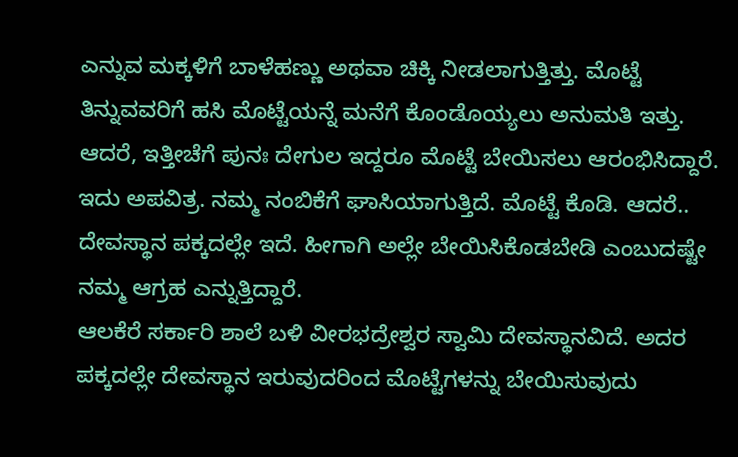ಎನ್ನುವ ಮಕ್ಕಳಿಗೆ ಬಾಳೆಹಣ್ಣು ಅಥವಾ ಚಿಕ್ಕಿ ನೀಡಲಾಗುತ್ತಿತ್ತು. ಮೊಟ್ಟೆ ತಿನ್ನುವವರಿಗೆ ಹಸಿ ಮೊಟ್ಟೆಯನ್ನೆ ಮನೆಗೆ ಕೊಂಡೊಯ್ಯಲು ಅನುಮತಿ ಇತ್ತು. ಆದರೆ, ಇತ್ತೀಚೆಗೆ ಪುನಃ ದೇಗುಲ ಇದ್ದರೂ ಮೊಟ್ಟೆ ಬೇಯಿಸಲು ಆರಂಭಿಸಿದ್ದಾರೆ. ಇದು ಅಪವಿತ್ರ. ನಮ್ಮ ನಂಬಿಕೆಗೆ ಘಾಸಿಯಾಗುತ್ತಿದೆ. ಮೊಟ್ಟೆ ಕೊಡಿ. ಆದರೆ.. ದೇವಸ್ಥಾನ ಪಕ್ಕದಲ್ಲೇ ಇದೆ. ಹೀಗಾಗಿ ಅಲ್ಲೇ ಬೇಯಿಸಿಕೊಡಬೇಡಿ ಎಂಬುದಷ್ಟೇ ನಮ್ಮ ಆಗ್ರಹ ಎನ್ನುತ್ತಿದ್ದಾರೆ.
ಆಲಕೆರೆ ಸರ್ಕಾರಿ ಶಾಲೆ ಬಳಿ ವೀರಭದ್ರೇಶ್ವರ ಸ್ವಾಮಿ ದೇವಸ್ಥಾನವಿದೆ. ಅದರ ಪಕ್ಕದಲ್ಲೇ ದೇವಸ್ಥಾನ ಇರುವುದರಿಂದ ಮೊಟ್ಟೆಗಳನ್ನು ಬೇಯಿಸುವುದು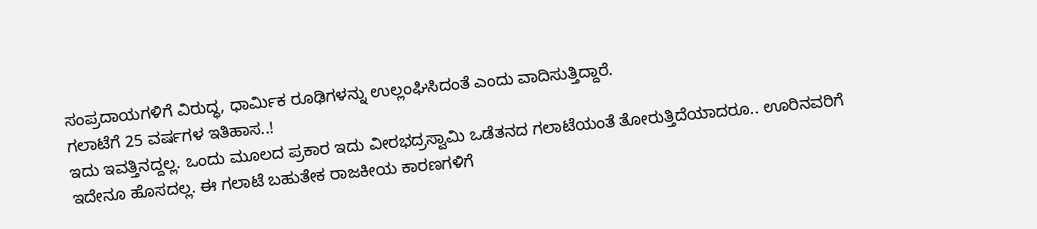ಸಂಪ್ರದಾಯಗಳಿಗೆ ವಿರುದ್ಧ, ಧಾರ್ಮಿಕ ರೂಢಿಗಳನ್ನು ಉಲ್ಲಂಘಿಸಿದಂತೆ ಎಂದು ವಾದಿಸುತ್ತಿದ್ದಾರೆ.
ಗಲಾಟೆಗೆ 25 ವರ್ಷಗಳ ಇತಿಹಾಸ..!
ಇದು ಇವತ್ತಿನದ್ದಲ್ಲ. ಒಂದು ಮೂಲದ ಪ್ರಕಾರ ಇದು ವೀರಭದ್ರಸ್ವಾಮಿ ಒಡೆತನದ ಗಲಾಟೆಯಂತೆ ತೋರುತ್ತಿದೆಯಾದರೂ.. ಊರಿನವರಿಗೆ ಇದೇನೂ ಹೊಸದಲ್ಲ. ಈ ಗಲಾಟೆ ಬಹುತೇಕ ರಾಜಕೀಯ ಕಾರಣಗಳಿಗೆ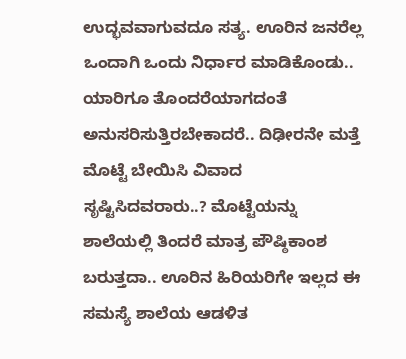ಉದ್ಭವವಾಗುವದೂ ಸತ್ಯ. ಊರಿನ ಜನರೆಲ್ಲ ಒಂದಾಗಿ ಒಂದು ನಿರ್ಧಾರ ಮಾಡಿಕೊಂಡು.. ಯಾರಿಗೂ ತೊಂದರೆಯಾಗದಂತೆ ಅನುಸರಿಸುತ್ತಿರಬೇಕಾದರೆ.. ದಿಢೀರನೇ ಮತ್ತೆ ಮೊಟ್ಟೆ ಬೇಯಿಸಿ ವಿವಾದ ಸೃಷ್ಟಿಸಿದವರಾರು..? ಮೊಟ್ಟೆಯನ್ನು ಶಾಲೆಯಲ್ಲಿ ತಿಂದರೆ ಮಾತ್ರ ಪೌಷ್ಠಿಕಾಂಶ ಬರುತ್ತದಾ.. ಊರಿನ ಹಿರಿಯರಿಗೇ ಇಲ್ಲದ ಈ ಸಮಸ್ಯೆ ಶಾಲೆಯ ಆಡಳಿತ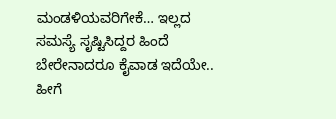ಮಂಡಳಿಯವರಿಗೇಕೆ… ಇಲ್ಲದ ಸಮಸ್ಯೆ ಸೃಷ್ಟಿಸಿದ್ದರ ಹಿಂದೆ ಬೇರೇನಾದರೂ ಕೈವಾಡ ಇದೆಯೇ.. ಹೀಗೆ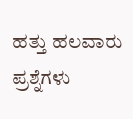ಹತ್ತು ಹಲವಾರು ಪ್ರಶ್ನೆಗಳು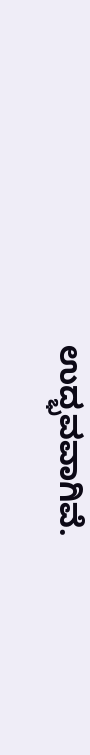ಉದ್ಭವವಾಗಿವೆ.